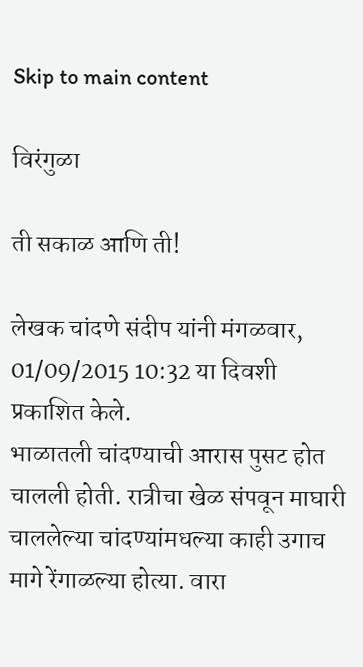Skip to main content

विरंगुळा

ती सकाळ आणि ती!

लेखक चांदणे संदीप यांनी मंगळवार, 01/09/2015 10:32 या दिवशी प्रकाशित केले.
भाळातली चांदण्याची आरास पुसट होत चालली होती. रात्रीचा खेळ संपवून माघारी चाललेल्या चांदण्यांमधल्या काही उगाच मागे रेंगाळल्या होत्या. वारा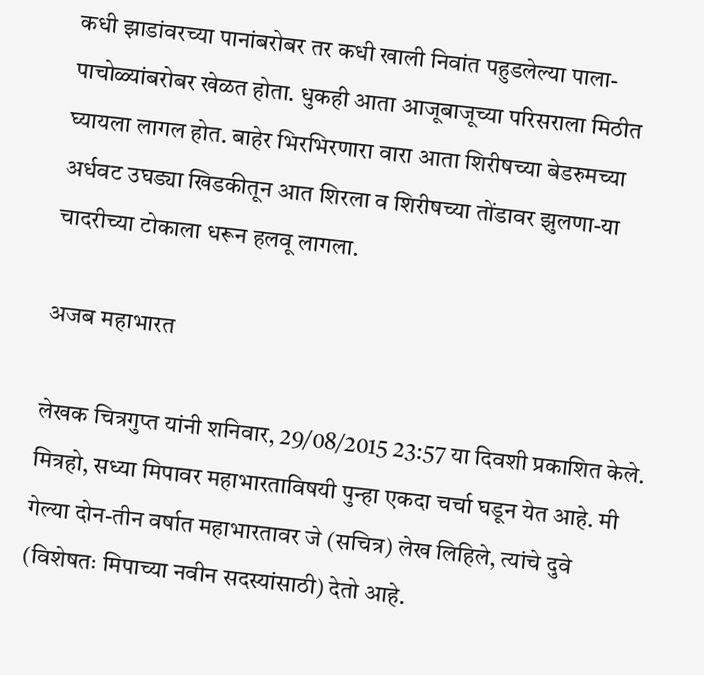कधी झाडांवरच्या पानांबरोबर तर कधी खाली निवांत पहुडलेल्या पाला-पाचोळ्यांबरोबर खेळत होता. धुकही आता आजूबाजूच्या परिसराला मिठीत घ्यायला लागल होत. बाहेर भिरभिरणारा वारा आता शिरीषच्या बेडरुमच्या अर्धवट उघड्या खिडकीतून आत शिरला व शिरीषच्या तोंडावर झुलणा-या चादरीच्या टोकाला धरून हलवू लागला.

अजब महाभारत

लेखक चित्रगुप्त यांनी शनिवार, 29/08/2015 23:57 या दिवशी प्रकाशित केले.
मित्रहो, सध्या मिपावर महाभारताविषयी पुन्हा एकदा चर्चा घडून येत आहे. मी गेल्या दोन-तीन वर्षात महाभारतावर जे (सचित्र) लेख लिहिले, त्यांचे दुवे (विशेषतः मिपाच्या नवीन सदस्यांसाठी) देतो आहे.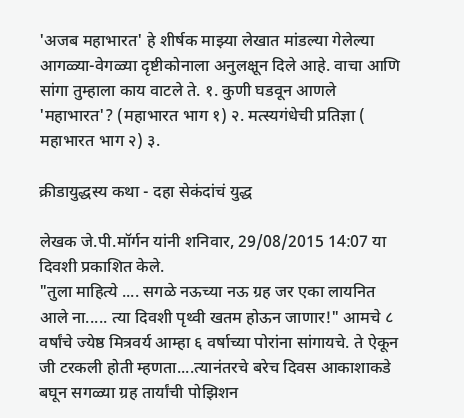'अजब महाभारत' हे शीर्षक माझ्या लेखात मांडल्या गेलेल्या आगळ्या-वेगळ्या दृष्टीकोनाला अनुलक्षून दिले आहे. वाचा आणि सांगा तुम्हाला काय वाटले ते. १. कुणी घडवून आणले 'महाभारत'? (महाभारत भाग १) २. मत्स्यगंधेची प्रतिज्ञा ( महाभारत भाग २) ३.

क्रीडायुद्धस्य कथा - दहा सेकंदांचं युद्ध

लेखक जे.पी.मॉर्गन यांनी शनिवार, 29/08/2015 14:07 या दिवशी प्रकाशित केले.
"तुला माहित्ये .... सगळे नऊच्या नऊ ग्रह जर एका लायनित आले ना..... त्या दिवशी पृथ्वी खतम होऊन जाणार!" आमचे ८ वर्षांचे ज्येष्ठ मित्रवर्य आम्हा ६ वर्षाच्या पोरांना सांगायचे. ते ऐकून जी टरकली होती म्हणता....त्यानंतरचे बरेच दिवस आकाशाकडे बघून सगळ्या ग्रह तार्यांची पोझिशन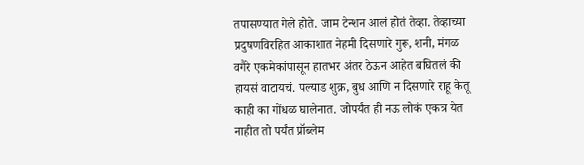तपासण्यात गेले होते. जाम टेन्शन आलं होतं तेव्हा. तेव्हाच्या प्रदुषणविरहित आकाशात नेहमी दिसणारे गुरू, शनी, मंगळ वगैरे एकमेकांपासून हातभर अंतर ठेऊन आहेत बघितलं की हायसं वाटायचं. पल्याड शुक्र, बुध आणि न दिसणारे राहू केतू काही का गोंधळ घालेनात. जोपर्यंत ही नऊ लोकं एकत्र येत नाहीत तो पर्यंत प्रॉब्लेम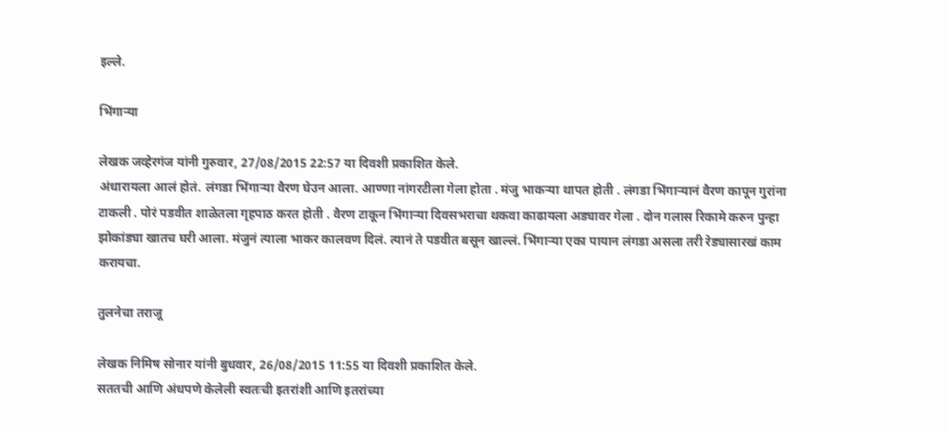इल्ले.

भिंगार्‍या

लेखक जव्हेरगंज यांनी गुरुवार, 27/08/2015 22:57 या दिवशी प्रकाशित केले.
अंधारायला आलं होतं. लंगडा भिंगार्‍या वैरण घेउन आला. आण्णा नांगरटीला गेला होता . मंजु भाकर्‍या थापत होती . लंगडा भिंगार्‍यानं वैरण कापून गुरांना टाकली . पोरं पडवीत शाळेतला गृहपाठ करत होती . वैरण टाकून भिंगार्‍या दिवसभराचा थकवा काढायला अड्यावर गेला . दोन गलास रिकामे करुन पुन्हा झोकांड्या खातच घरी आला. मंजुनं त्याला भाकर कालवण दिलं. त्यानं ते पडवीत बसून खाल्लं. भिंगार्‍या एका पायान लंगडा असला तरी रेड्यासारखं काम करायचा.

तुलनेचा तराजू

लेखक निमिष सोनार यांनी बुधवार, 26/08/2015 11:55 या दिवशी प्रकाशित केले.
सततची आणि अंधपणे केलेली स्वतःची इतरांशी आणि इतरांच्या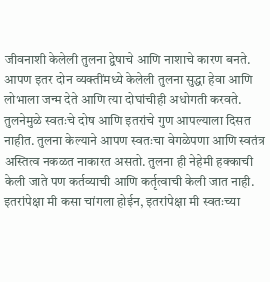जीवनाशी केलेली तुलना द्वेषाचे आणि नाशाचे कारण बनते. आपण इतर दोन व्यक्तींमध्ये केलेली तुलना सुद्धा हेवा आणि लोभाला जन्म देते आणि त्या दोघांचीही अधोगती करवते. तुलनेमुळे स्वतःचे दोष आणि इतरांचे गुण आपल्याला दिसत नाहीत. तुलना केल्याने आपण स्वतःचा वेगळेपणा आणि स्वतंत्र अस्तित्व नकळत नाकारत असतो. तुलना ही नेहेमी हक्काची केली जाते पण कर्तव्याची आणि कर्तृत्वाची केली जात नाही. इतरांपेक्षा मी कसा चांगला होईन, इतरांपेक्षा मी स्वतःच्या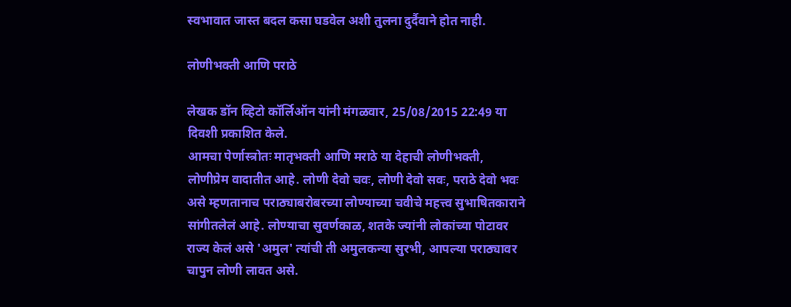स्वभावात जास्त बदल कसा घडवेल अशी तुलना दुर्दैवाने होत नाही.

लोणीभक्ती आणि पराठे

लेखक डॉन व्हिटो कॉर्लिऑन यांनी मंगळवार, 25/08/2015 22:49 या दिवशी प्रकाशित केले.
आमचा पेर्णास्त्रोतः मातृभक्ती आणि मराठे या देहाची लोणीभक्ती, लोणीप्रेम वादातीत आहे. लोणी देवो चवः, लोणी देवो सवः, पराठे देवो भवः असे म्हणतानाच पराठ्याबरोबरच्या लोण्याच्या चवीचे महत्त्व सुभाषितकाराने सांगीतलेलं आहे. लोण्याचा सुवर्णकाळ, शतके ज्यांनी लोकांच्या पोटावर राज्य केलं असे 'अमुल' त्यांची ती अमुलकन्या सुरभी, आपल्या पराठ्यावर चापुन लोणी लावत असे.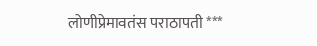लोणीप्रेमावतंस पराठापती ***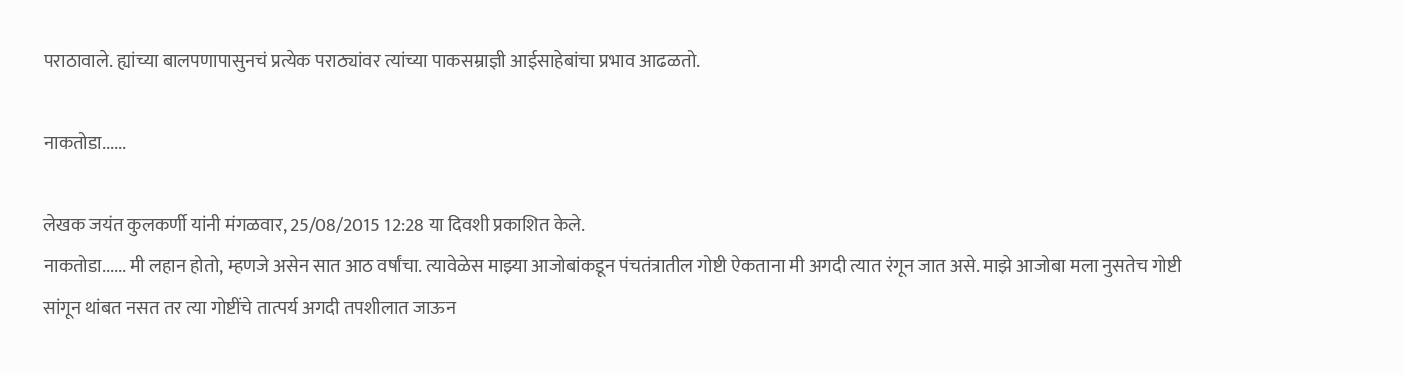पराठावाले. ह्यांच्या बालपणापासुनचं प्रत्येक पराठ्यांवर त्यांच्या पाकसम्राज्ञी आईसाहेबांचा प्रभाव आढळतो.

नाकतोडा......

लेखक जयंत कुलकर्णी यांनी मंगळवार, 25/08/2015 12:28 या दिवशी प्रकाशित केले.
नाकतोडा...... मी लहान होतो, म्हणजे असेन सात आठ वर्षांचा. त्यावेळेस माझ्या आजोबांकडून पंचतंत्रातील गोष्टी ऐकताना मी अगदी त्यात रंगून जात असे. माझे आजोबा मला नुसतेच गोष्टी सांगून थांबत नसत तर त्या गोष्टींचे तात्पर्य अगदी तपशीलात जाऊन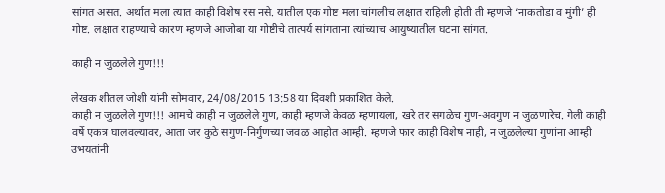सांगत असत. अर्थात मला त्यात काही विशेष रस नसे. यातील एक गोष्ट मला चांगलीच लक्षात राहिली होती ती म्हणजे ‘नाकतोडा व मुंगी’ ही गोष्ट. लक्षात राहण्याचे कारण म्हणजे आजोबा या गोष्टीचे तात्पर्य सांगताना त्यांच्याच आयुष्यातील घटना सांगत.

काही न जुळलेले गुण!!!

लेखक शीतल जोशी यांनी सोमवार, 24/08/2015 13:58 या दिवशी प्रकाशित केले.
काही न जुळलेले गुण!!! आमचे काही न जुळलेले गुण, काही म्हणजे केवळ म्हणायला, खरे तर सगळेच गुण-अवगुण न जुळणारेच. गेली काही वर्षे एकत्र घालवल्यावर, आता जर कुठे सगुण-निर्गुणच्या जवळ आहोत आम्ही. म्हणजे फार काही विशेष नाही, न जुळलेल्या गुणांना आम्ही उभयतांनी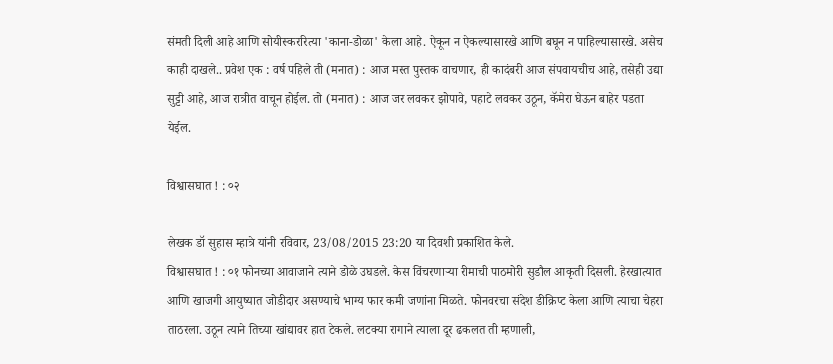संमती दिली आहे आणि सोयीस्कररित्या 'काना-डोळा' केला आहे. ऐकून न ऐकल्यासारखे आणि बघून न पाहिल्यासारखे. असेच काही दाखले.. प्रवेश एक : वर्ष पहिले ती (मनात) : आज मस्त पुस्तक वाचणार, ही कादंबरी आज संपवायचीच आहे, तसेही उद्या सुट्टी आहे, आज रात्रीत वाचून होईल. तो (मनात) : आज जर लवकर झोपावे, पहाटे लवकर उठून, कॅमेरा घेऊन बाहेर पडता येईल.

विश्वासघात ! : ०२

लेखक डॉ सुहास म्हात्रे यांनी रविवार, 23/08/2015 23:20 या दिवशी प्रकाशित केले.
विश्वासघात ! : ०१ फोनच्या आवाजाने त्याने डोळे उघडले. केस विंचरणार्‍या रीमाची पाठमोरी सुडौल आकृती दिसली. हेरखात्यात आणि खाजगी आयुष्यात जोडीदार असण्याचे भाग्य फार कमी जणांना मिळते. फोनवरचा संदेश डीक्रिप्ट केला आणि त्याचा चेहरा ताठरला. उठून त्याने तिच्या खांद्यावर हात टेकले. लटक्या रागाने त्याला दूर ढकलत ती म्हणाली,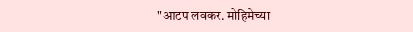"आटप लवकर. मोहिमेच्या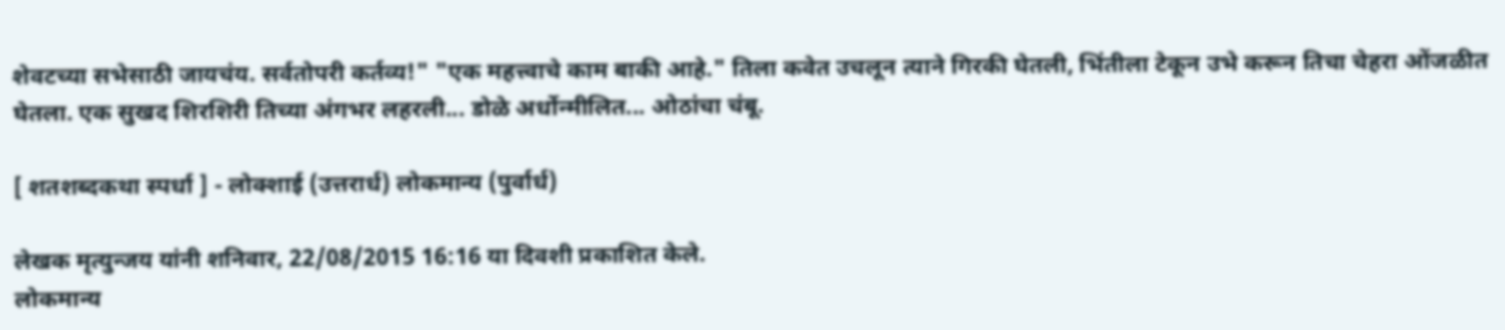शेवटच्या सभेसाठी जायचंय. सर्वतोपरी कर्तव्य!" "एक महत्त्वाचे काम बाकी आहे." तिला कवेत उचलून त्याने गिरकी घेतली, भिंतीला टेकून उभे करून तिचा चेहरा ओंजळीत घेतला. एक सुखद शिरशिरी तिच्या अंगभर लहरली... डोळे अर्धोन्मीलित... ओठांचा चंबू.

[ शतशब्दकथा स्पर्धा ] - लोक्शाई (उत्तरार्ध) लोकमान्य (पुर्वार्ध)

लेखक मृत्युन्जय यांनी शनिवार, 22/08/2015 16:16 या दिवशी प्रकाशित केले.
लोकमान्य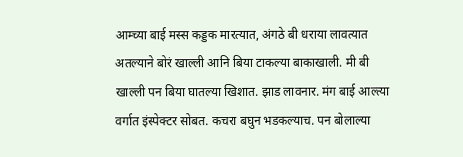आम्च्या बाई मस्स कड्डक मारत्यात, अंगठे बी धराया लावत्यात अतल्याने बोरं खाल्ली आनि बिया टाकल्या बाकाखाली. मी बी खाल्ली पन बिया घातल्या खिशात. झाड लावनार. मंग बाई आल्त्या वर्गात इंस्पेक्टर सोबत. कचरा बघुन भडकल्याच. पन बोलाल्या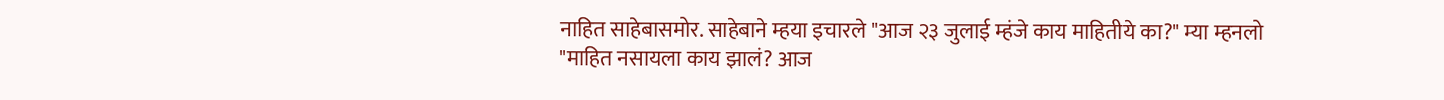नाहित साहेबासमोर. साहेबाने म्हया इचारले "आज २३ जुलाई म्हंजे काय माहितीये का?" म्या म्हनलो "माहित नसायला काय झालं? आज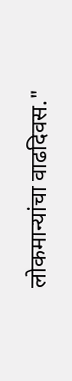लोकमान्यांचा वाढदिवस."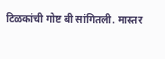टिळकांची गोष्ट बी सांगितली. मास्तर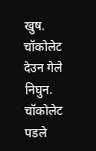खुष. चॉकोलेट देउन गेले निघुन. चॉकोलेट पडले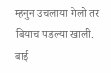म्हनुन उचलाया गेलो तर बियाच पडल्या खाली. बाई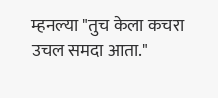म्हनल्या "तुच केला कचरा उचल समदा आता."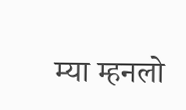म्या म्हनलो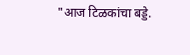"आज टिळकांचा बड्डे.